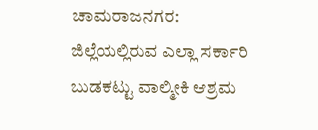ಚಾಮರಾಜನಗರ: ಜಿಲ್ಲೆಯಲ್ಲಿರುವ ಎಲ್ಲಾ ಸರ್ಕಾರಿ ಬುಡಕಟ್ಟು ವಾಲ್ಮೀಕಿ ಆಶ್ರಮ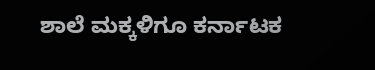ಶಾಲೆ ಮಕ್ಕಳಿಗೂ ಕರ್ನಾಟಕ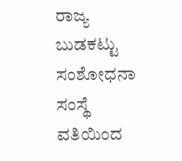ರಾಜ್ಯ ಬುಡಕಟ್ಟು ಸಂಶೋಧನಾ ಸಂಸ್ಥೆ ವತಿಯಿಂದ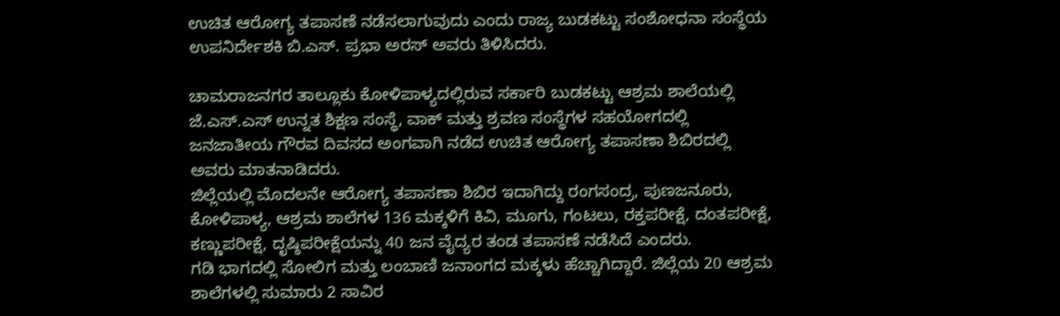ಉಚಿತ ಆರೋಗ್ಯ ತಪಾಸಣೆ ನಡೆಸಲಾಗುವುದು ಎಂದು ರಾಜ್ಯ ಬುಡಕಟ್ಟು ಸಂಶೋಧನಾ ಸಂಸ್ಥೆಯ ಉಪನಿರ್ದೇಶಕಿ ಬಿ.ಎಸ್. ಪ್ರಭಾ ಅರಸ್ ಅವರು ತಿಳಿಸಿದರು.

ಚಾಮರಾಜನಗರ ತಾಲ್ಲೂಕು ಕೋಳಿಪಾಳ್ಯದಲ್ಲಿರುವ ಸರ್ಕಾರಿ ಬುಡಕಟ್ಟು ಆಶ್ರಮ ಶಾಲೆಯಲ್ಲಿ ಜೆ.ಎಸ್.ಎಸ್ ಉನ್ನತ ಶಿಕ್ಷಣ ಸಂಸ್ಥೆ, ವಾಕ್ ಮತ್ತು ಶ್ರವಣ ಸಂಸ್ಥೆಗಳ ಸಹಯೋಗದಲ್ಲಿ ಜನಜಾತೀಯ ಗೌರವ ದಿವಸದ ಅಂಗವಾಗಿ ನಡೆದ ಉಚಿತ ಆರೋಗ್ಯ ತಪಾಸಣಾ ಶಿಬಿರದಲ್ಲಿ ಅವರು ಮಾತನಾಡಿದರು.
ಜಿಲ್ಲೆಯಲ್ಲಿ ಮೊದಲನೇ ಆರೋಗ್ಯ ತಪಾಸಣಾ ಶಿಬಿರ ಇದಾಗಿದ್ದು ರಂಗಸಂದ್ರ, ಪುಣಜನೂರು, ಕೋಳಿಪಾಳ್ಯ, ಆಶ್ರಮ ಶಾಲೆಗಳ 136 ಮಕ್ಕಳಿಗೆ ಕಿವಿ, ಮೂಗು, ಗಂಟಲು, ರಕ್ತಪರೀಕ್ಷೆ, ದಂತಪರೀಕ್ಷೆ, ಕಣ್ಣುಪರೀಕ್ಷೆ, ದೃಷ್ಠಿಪರೀಕ್ಷೆಯನ್ನು 40 ಜನ ವೈದ್ಯರ ತಂಡ ತಪಾಸಣೆ ನಡೆಸಿದೆ ಎಂದರು.
ಗಡಿ ಭಾಗದಲ್ಲಿ ಸೋಲಿಗ ಮತ್ತು ಲಂಬಾಣಿ ಜನಾಂಗದ ಮಕ್ಕಳು ಹೆಚ್ಚಾಗಿದ್ದಾರೆ. ಜಿಲ್ಲೆಯ 20 ಆಶ್ರಮ ಶಾಲೆಗಳಲ್ಲಿ ಸುಮಾರು 2 ಸಾವಿರ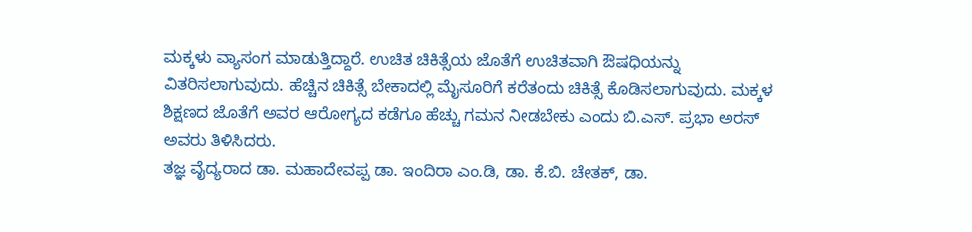ಮಕ್ಕಳು ವ್ಯಾಸಂಗ ಮಾಡುತ್ತಿದ್ದಾರೆ. ಉಚಿತ ಚಿಕಿತ್ಸೆಯ ಜೊತೆಗೆ ಉಚಿತವಾಗಿ ಔಷಧಿಯನ್ನು ವಿತರಿಸಲಾಗುವುದು. ಹೆಚ್ಚಿನ ಚಿಕಿತ್ಸೆ ಬೇಕಾದಲ್ಲಿ ಮೈಸೂರಿಗೆ ಕರೆತಂದು ಚಿಕಿತ್ಸೆ ಕೊಡಿಸಲಾಗುವುದು. ಮಕ್ಕಳ ಶಿಕ್ಷಣದ ಜೊತೆಗೆ ಅವರ ಆರೋಗ್ಯದ ಕಡೆಗೂ ಹೆಚ್ಚು ಗಮನ ನೀಡಬೇಕು ಎಂದು ಬಿ.ಎಸ್. ಪ್ರಭಾ ಅರಸ್ ಅವರು ತಿಳಿಸಿದರು.
ತಜ್ಞ ವೈದ್ಯರಾದ ಡಾ. ಮಹಾದೇವಪ್ಪ ಡಾ. ಇಂದಿರಾ ಎಂ.ಡಿ, ಡಾ. ಕೆ.ಬಿ. ಚೇತಕ್, ಡಾ.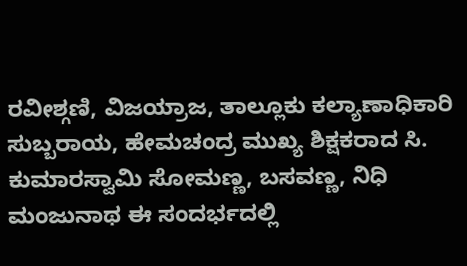ರವೀಶ್ಗಣಿ, ವಿಜಯ್ರಾಜ, ತಾಲ್ಲೂಕು ಕಲ್ಯಾಣಾಧಿಕಾರಿ ಸುಬ್ಬರಾಯ, ಹೇಮಚಂದ್ರ ಮುಖ್ಯ ಶಿಕ್ಷಕರಾದ ಸಿ. ಕುಮಾರಸ್ವಾಮಿ ಸೋಮಣ್ಣ, ಬಸವಣ್ಣ, ನಿಧಿ ಮಂಜುನಾಥ ಈ ಸಂದರ್ಭದಲ್ಲಿ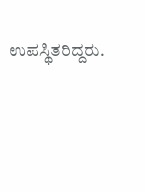ಉಪಸ್ಥಿತರಿದ್ದರು.